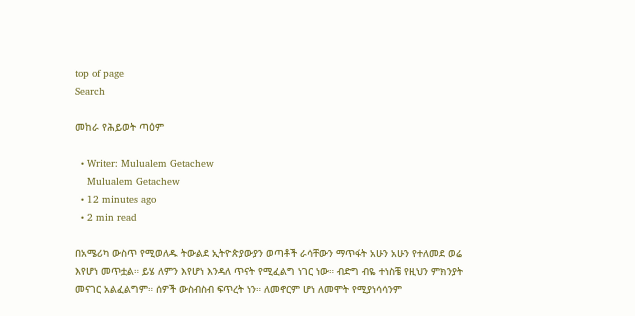top of page
Search

መከራ የሕይወት ጣዕም

  • Writer: Mulualem Getachew
    Mulualem Getachew
  • 12 minutes ago
  • 2 min read

በአሜሪካ ውስጥ የሚወለዱ ትውልደ ኢትዮጵያውያን ወጣቶች ራሳቸውን ማጥፋት አሁን አሁን የተለመደ ወሬ እየሆነ መጥቷል። ይሄ ለምን እየሆነ እንዳለ ጥናት የሚፈልግ ነገር ነው። ብድግ ብዬ ተነስቼ የዚህን ምክንያት መናገር አልፈልግም። ሰዎች ውስብስብ ፍጥረት ነን። ለመኖርም ሆነ ለመሞት የሚያነሳሳንም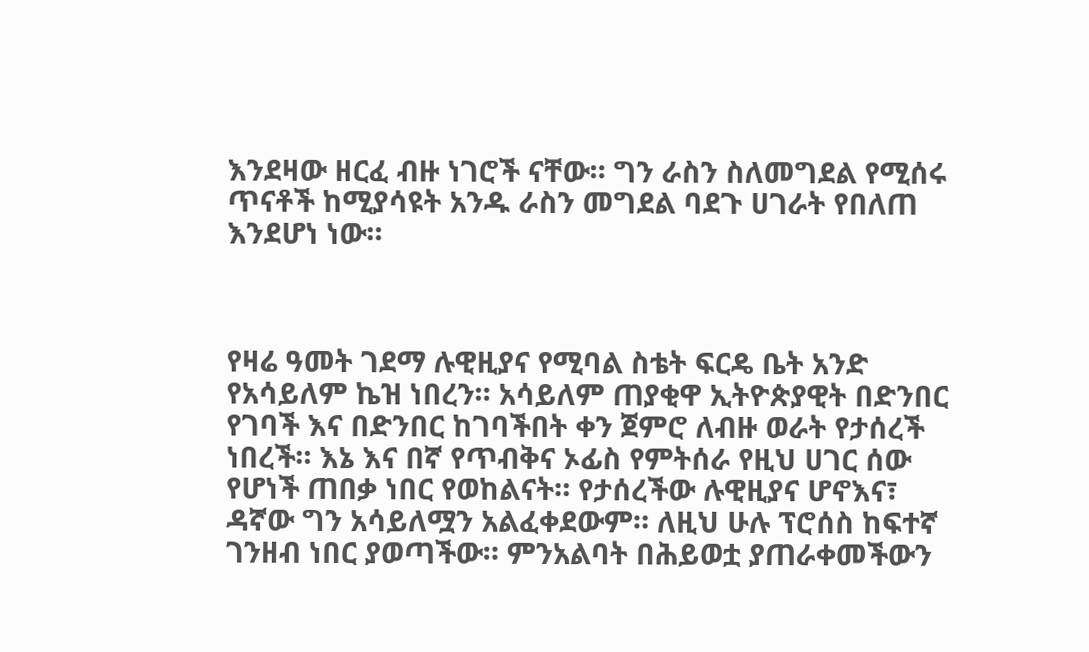እንደዛው ዘርፈ ብዙ ነገሮች ናቸው። ግን ራስን ስለመግደል የሚሰሩ ጥናቶች ከሚያሳዩት አንዱ ራስን መግደል ባደጉ ሀገራት የበለጠ እንደሆነ ነው።



የዛሬ ዓመት ገደማ ሉዊዚያና የሚባል ስቴት ፍርዴ ቤት አንድ የአሳይለም ኬዝ ነበረን። አሳይለም ጠያቂዋ ኢትዮጵያዊት በድንበር የገባች እና በድንበር ከገባችበት ቀን ጀምሮ ለብዙ ወራት የታሰረች ነበረች። እኔ እና በኛ የጥብቅና ኦፊስ የምትሰራ የዚህ ሀገር ሰው የሆነች ጠበቃ ነበር የወከልናት። የታሰረችው ሉዊዚያና ሆኖእና፣ ዳኛው ግን አሳይለሟን አልፈቀደውም። ለዚህ ሁሉ ፕሮሰስ ከፍተኛ ገንዘብ ነበር ያወጣችው። ምንአልባት በሕይወቷ ያጠራቀመችውን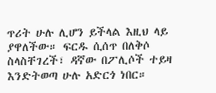ጥሪት ሁሉ ሊሆን ይችላል እዚህ ላይ ያዋለችው። ፍርዱ ሲሰጥ በለቅሶ ስላስቸገረች፣ ዳኛው በፖሊሶች ተይዛ እንድትወጣ ሁሉ አድርጎ ነበር።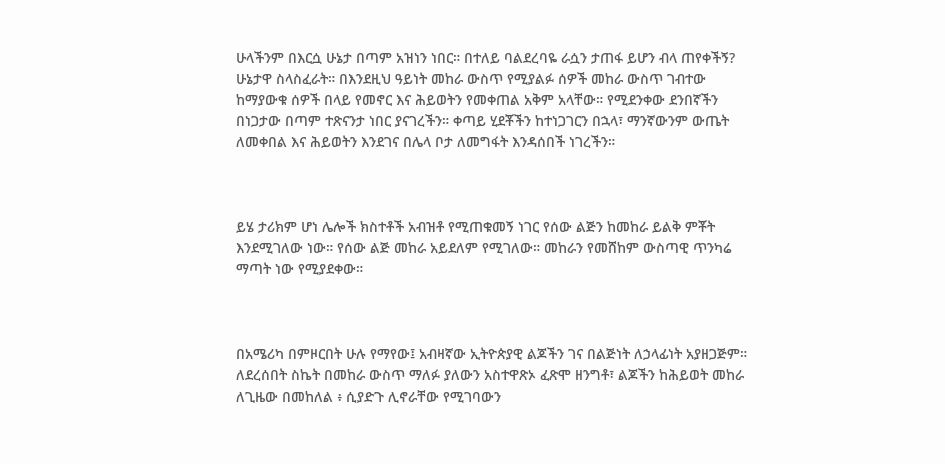ሁላችንም በእርሷ ሁኔታ በጣም አዝነን ነበር። በተለይ ባልደረባዬ ራሷን ታጠፋ ይሆን ብላ ጠየቀችኝ? ሁኔታዋ ስላስፈራት። በእንደዚህ ዓይነት መከራ ውስጥ የሚያልፉ ሰዎች መከራ ውስጥ ገብተው ከማያውቁ ሰዎች በላይ የመኖር እና ሕይወትን የመቀጠል አቅም አላቸው። የሚደንቀው ደንበኛችን በነጋታው በጣም ተጽናንታ ነበር ያናገረችን። ቀጣይ ሂደቾችን ከተነጋገርን በኋላ፣ ማንኛውንም ውጤት ለመቀበል እና ሕይወትን እንደገና በሌላ ቦታ ለመግፋት እንዳሰበች ነገረችን።



ይሄ ታሪክም ሆነ ሌሎች ክስተቶች አብዝቶ የሚጠቁመኝ ነገር የሰው ልጅን ከመከራ ይልቅ ምቾት እንደሚገለው ነው። የሰው ልጅ መከራ አይደለም የሚገለው። መከራን የመሸከም ውስጣዊ ጥንካሬ ማጣት ነው የሚያደቀው።



በአሜሪካ በምዞርበት ሁሉ የማየው፤ አብዛኛው ኢትዮጵያዊ ልጆችን ገና በልጅነት ለኃላፊነት አያዘጋጅም። ለደረሰበት ስኬት በመከራ ውስጥ ማለፉ ያለውን አስተዋጽኦ ፈጽሞ ዘንግቶ፣ ልጆችን ከሕይወት መከራ ለጊዜው በመከለል ፥ ሲያድጉ ሊኖራቸው የሚገባውን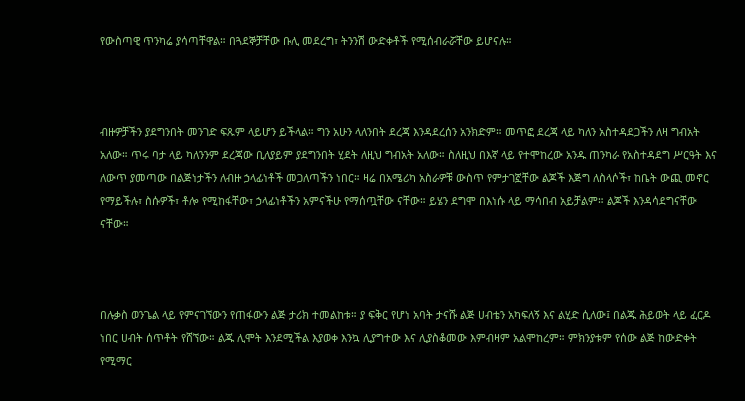የውስጣዊ ጥንካሬ ያሳጣቸዋል። በጓደኞቻቸው ቡሊ መደረግ፣ ትንንሽ ውድቀቶች የሚሰብራሯቸው ይሆናሉ።



ብዙዎቻችን ያደግንበት መንገድ ፍጹም ላይሆን ይችላል። ግን አሁን ላለንበት ደረጃ እንዳደረሰን አንክድም። መጥፎ ደረጃ ላይ ካለን አስተዳደጋችን ለዛ ግብአት አለው። ጥሩ ባታ ላይ ካለንንም ደረጃው ቢለያይም ያደግንበት ሂደት ለዚህ ግብአት አለው። ስለዚህ በእኛ ላይ የተሞከረው አንዱ ጠንካራ የአስተዳደግ ሥርዓት እና ለውጥ ያመጣው በልጅነታችን ለብዙ ኃላፊነቶች መጋለጣችን ነበር። ዛሬ በአሜሪካ አስራዎቹ ውስጥ የምታገኟቸው ልጆች እጅግ ለስላሶች፣ ከቤት ውጪ መኖር የማይችሉ፣ ስሱዎች፣ ቶሎ የሚከፋቸው፣ ኃላፊነቶችን አምናችሁ የማሰጧቸው ናቸው። ይሄን ደግሞ በእነሱ ላይ ማሳበብ አይቻልም። ልጆች እንዳሳደግናቸው ናቸው።



በሉቃስ ወንጌል ላይ የምናገኘውን የጠፋውን ልጅ ታሪክ ተመልከቱ። ያ ፍቅር የሆነ አባት ታናሹ ልጅ ሀብቴን አካፍለኝ እና ልሂድ ሲለው፤ በልጁ ሕይወት ላይ ፈርዶ ነበር ሀብት ሰጥቶት የሸኘው። ልጁ ሊሞት እንደሚችል እያወቀ እንኳ ሊያግተው እና ሊያስቆመው እምብዛም አልሞከረም። ምክንያቱም የሰው ልጅ ከውድቀት የሚማር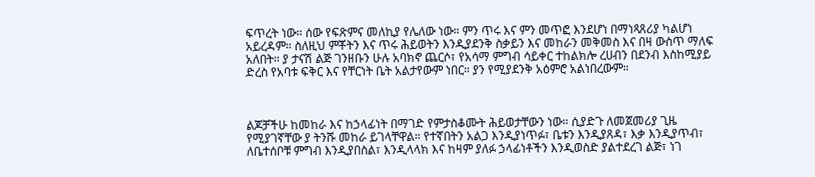ፍጥረት ነው። ሰው የፍጽምና መለኪያ የሌለው ነው። ምን ጥሩ እና ምን መጥፎ እንደሆነ በማነጻጸሪያ ካልሆነ አይረዳም። ስለዚህ ምቾትን እና ጥሩ ሕይወትን እንዲያደንቅ ስቃይን እና መከራን መቅመስ እና በዛ ውስጥ ማለፍ አለበት። ያ ታናሽ ልጅ ገንዘቡን ሁሉ አባክኖ ጨርሶ፣ የአሳማ ምግብ ሳይቀር ተከልክሎ ረሀብን በደንብ እስከሚያይ ድረስ የአባቱ ፍቅር እና የቸርነት ቤት አልታየውም ነበር። ያን የሚያደንቅ አዕምሮ አልነበረውም።



ልጆቻችሁ ከመከራ እና ከኃላፊነት በማገድ የምታስቆሙት ሕይወታቸውን ነው። ሲያድጉ ለመጀመሪያ ጊዜ የሚያገኛቸው ያ ትንሹ መከራ ይገላቸዋል። የተኛበትን አልጋ እንዲያነጥፉ፣ ቤቱን እንዲያጸዳ፣ እቃ እንዲያጥብ፣ ለቤተሰቦቹ ምግብ እንዲያበስል፣ እንዲላላክ እና ከዛም ያለፉ ኃላፊነቶችን እንዲወስድ ያልተደረገ ልጅ፣ ነገ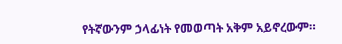የትኛውንም ኃላፊነት የመወጣት አቅም አይኖረውም።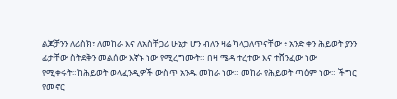ልጆቻንን ለሪስክ፣ ለመከራ እና ለአስቸጋሪ ሁኔታ ሆን ብለን ዛሬ ካላጋለጥናቸው ፥ አንድ ቀን ሕይወት ያንን ፊታቸው ስትደቅን መልሰው እኛኑ ነው የሚረግሙት። በዛ ሜዳ ተረተው እና ተሸንፈው ነው የሚቀሩት።ከሕይወት ወላፈንዲዎች ውስጥ አንዱ መከራ ነው። መከራ የሕይወት ጣዕም ነው። ችግር የመኖር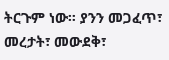ትርጉም ነው። ያንን መጋፈጥ፣ መረታት፣ መውደቅ፣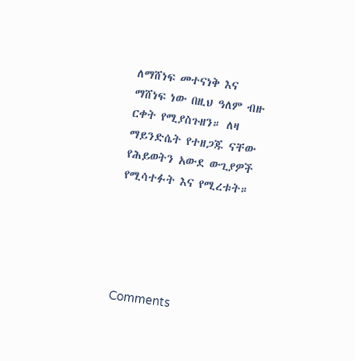ለማሸነፍ መተናነቅ እና ማሸነፍ ነው በዚህ ዓለም ብዙ ርቀት የሚያስጉዘን። ለዛ ማይንድሴት የተዘጋጁ ናቸው የሕይወትን አውደ ውጊያዎች የሚሳተፉት እና የሚረቱት።





Comments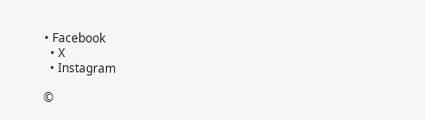• Facebook
  • X
  • Instagram

©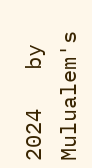2024   by Mulualem's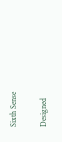Sixth Sense

Designed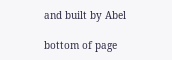and built by Abel

bottom of page